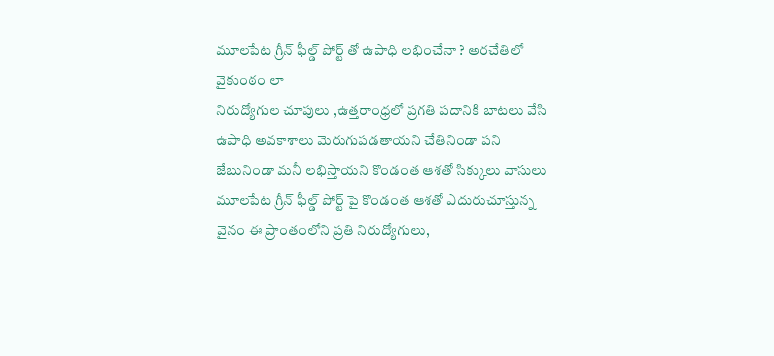మూలపేట గ్రీన్ ఫీల్డ్ పోర్ట్ తో ఉపాధి లభించేనా ? అరచేతిలో వైకుంఠం లా
నిరుద్యోగుల చూపులు ,ఉత్తరాంధ్రలో ప్రగతి పదానికి బాటలు వేసి ఉపాధి అవకాశాలు మెరుగుపడతాయని చేతినిండా పని జేబునిండా మనీ లభిస్తాయని కొండంత ఆశతో సిక్కులు వాసులు మూలపేట గ్రీన్ ఫీల్డ్ పోర్ట్ పై కొండంత ఆశతో ఎదురుచూస్తున్న వైనం ఈ ప్రాంతంలోని ప్రతి నిరుద్యోగులు,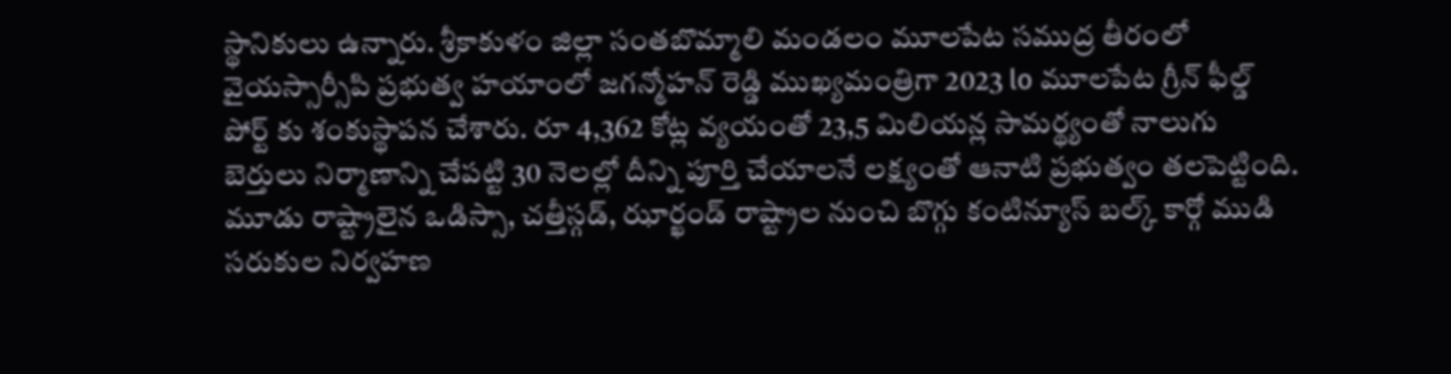స్థానికులు ఉన్నారు. శ్రీకాకుళం జిల్లా సంతబొమ్మాలి మండలం మూలపేట సముద్ర తీరంలో వైయస్సార్సీపి ప్రభుత్వ హయాంలో జగన్మోహన్ రెడ్డి ముఖ్యమంత్రిగా 2023 lo మూలపేట గ్రీన్ ఫీల్డ్ పోర్ట్ కు శంకుస్థాపన చేశారు. రూ 4,362 కోట్ల వ్యయంతో 23,5 మిలియన్ల సామర్థ్యంతో నాలుగు బెర్తులు నిర్మాణాన్ని చేపట్టి 30 నెలల్లో దీన్ని పూర్తి చేయాలనే లక్ష్యంతో ఆనాటి ప్రభుత్వం తలపెట్టింది. మూడు రాష్ట్రాలైన ఒడిస్సా, చత్తీస్గడ్, ఝార్ఖండ్ రాష్ట్రాల నుంచి బొగ్గు కంటిన్యూస్ బల్క్ కార్గో ముడి సరుకుల నిర్వహణ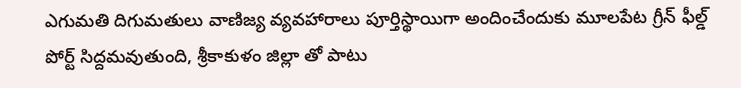ఎగుమతి దిగుమతులు వాణిజ్య వ్యవహారాలు పూర్తిస్థాయిగా అందించేందుకు మూలపేట గ్రీన్ ఫీల్డ్ పోర్ట్ సిద్దమవుతుంది, శ్రీకాకుళం జిల్లా తో పాటు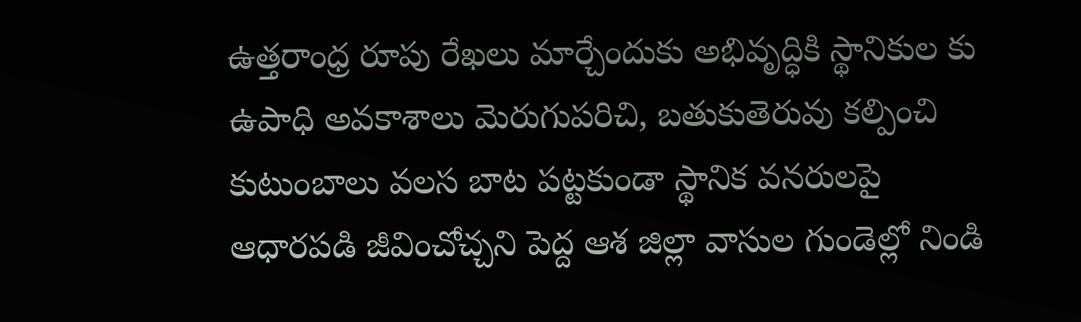ఉత్తరాంధ్ర రూపు రేఖలు మార్చేందుకు అభివృద్ధికి స్థానికుల కు ఉపాధి అవకాశాలు మెరుగుపరిచి, బతుకుతెరువు కల్పించి కుటుంబాలు వలస బాట పట్టకుండా స్థానిక వనరులపై ఆధారపడి జీవించోచ్చని పెద్ద ఆశ జిల్లా వాసుల గుండెల్లో నిండి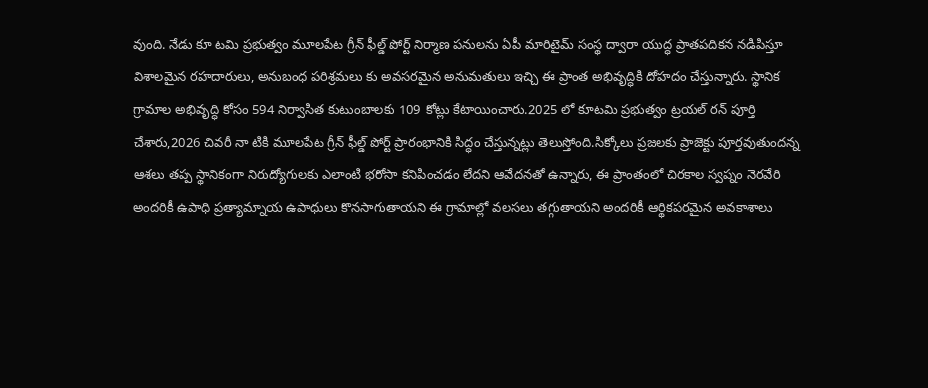వుంది. నేడు కూ టమి ప్రభుత్వం మూలపేట గ్రీన్ ఫీల్డ్ పోర్ట్ నిర్మాణ పనులను ఏపీ మారిటైమ్ సంస్థ ద్వారా యుద్ధ ప్రాతపదికన నడిపిస్తూ విశాలమైన రహదారులు, అనుబంధ పరిశ్రమలు కు అవసరమైన అనుమతులు ఇచ్చి ఈ ప్రాంత అభివృద్ధికి దోహదం చేస్తున్నారు. స్థానిక గ్రామాల అభివృద్ధి కోసం 594 నిర్వాసిత కుటుంబాలకు 109 కోట్లు కేటాయించారు.2025 లో కూటమి ప్రభుత్వం ట్రయల్ రన్ పూర్తి చేశారు,2026 చివరీ నా టికి మూలపేట గ్రీన్ ఫీల్డ్ పోర్ట్ ప్రారంభానికి సిద్ధం చేస్తున్నట్లు తెలుస్తోంది.సిక్కోలు ప్రజలకు ప్రాజెక్టు పూర్తవుతుందన్న ఆశలు తప్ప స్థానికంగా నిరుద్యోగులకు ఎలాంటి భరోసా కనిపించడం లేదని ఆవేదనతో ఉన్నారు, ఈ ప్రాంతంలో చిరకాల స్వప్నం నెరవేరి అందరికీ ఉపాధి ప్రత్యామ్నాయ ఉపాధులు కొనసాగుతాయని ఈ గ్రామాల్లో వలసలు తగ్గుతాయని అందరికీ ఆర్థికపరమైన అవకాశాలు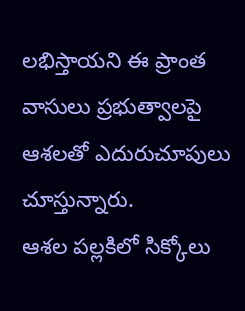లభిస్తాయని ఈ ప్రాంత వాసులు ప్రభుత్వాలపై ఆశలతో ఎదురుచూపులు చూస్తున్నారు.
ఆశల పల్లకిలో సిక్కోలు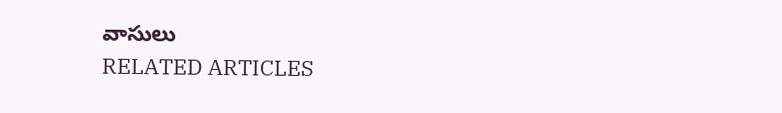వాసులు
RELATED ARTICLES